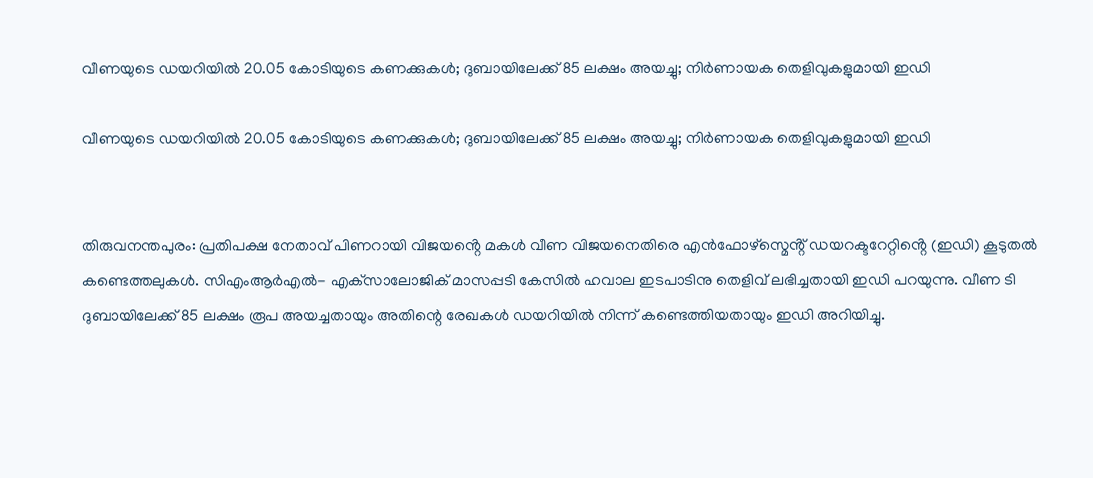വീണയുടെ ഡയറിയില്‍ 20.05 കോടിയുടെ കണക്കുകള്‍; ദുബായിലേക്ക് 85 ലക്ഷം അയച്ചു; നിര്‍ണായക തെളിവുകളുമായി ഇഡി

വീണയുടെ ഡയറിയില്‍ 20.05 കോടിയുടെ കണക്കുകള്‍; ദുബായിലേക്ക് 85 ലക്ഷം അയച്ചു; നിര്‍ണായക തെളിവുകളുമായി ഇഡി


തിരുവനന്തപുരം: പ്രതിപക്ഷ നേതാവ് പിണറായി വിജയൻ്റെ മകൾ വീണ വിജയനെതിരെ എൻഫോഴ്സ്മെൻ്റ് ഡയറക്ടറേറ്റിൻ്റെ (ഇഡി) കൂടുതൽ കണ്ടെത്തലുകൾ. സിഎംആര്‍എല്‍- എക്‌സാലോജിക് മാസപ്പടി കേസില്‍ ഹവാല ഇടപാടിനു തെളിവ് ലഭിച്ചതായി ഇഡി പറയുന്നു. വീണ ടി ദുബായിലേക്ക് 85 ലക്ഷം രൂപ അയച്ചതായും അതിന്റെ രേഖകള്‍ ഡയറിയില്‍ നിന്ന് കണ്ടെത്തിയതായും ഇഡി അറിയിച്ചു.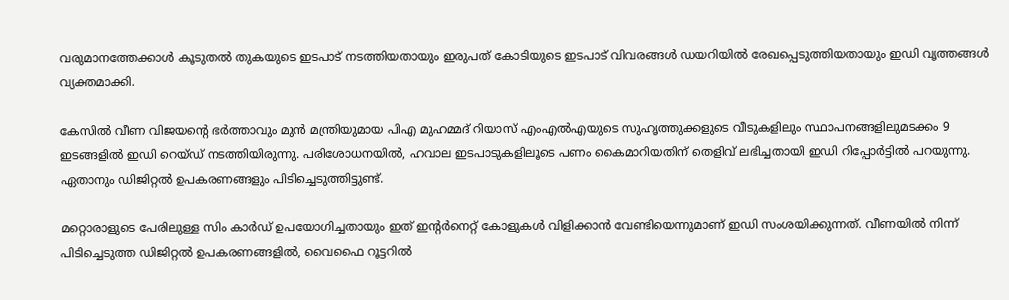വരുമാനത്തേക്കാള്‍ കൂടുതല്‍ തുകയുടെ ഇടപാട് നടത്തിയതായും ഇരുപത് കോടിയുടെ ഇടപാട് വിവരങ്ങള്‍ ഡയറിയില്‍ രേഖപ്പെടുത്തിയതായും ഇഡി വൃത്തങ്ങള്‍ വ്യക്തമാക്കി.

കേസില്‍ വീണ വിജയന്റെ ഭര്‍ത്താവും മുന്‍ മന്ത്രിയുമായ പിഎ മുഹമ്മദ് റിയാസ് എംഎല്‍എയുടെ സുഹൃത്തുക്കളുടെ വീടുകളിലും സ്ഥാപനങ്ങളിലുമടക്കം 9 ഇടങ്ങളില്‍ ഇഡി റെയ്ഡ് നടത്തിയിരുന്നു. പരിശോധനയില്‍, ഹവാല ഇടപാടുകളിലൂടെ പണം കൈമാറിയതിന് തെളിവ് ലഭിച്ചതായി ഇഡി റിപ്പോര്‍ട്ടില്‍ പറയുന്നു. ഏതാനും ഡിജിറ്റല്‍ ഉപകരണങ്ങളും പിടിച്ചെടുത്തിട്ടുണ്ട്.

മറ്റൊരാളുടെ പേരിലുള്ള സിം കാര്‍ഡ് ഉപയോഗിച്ചതായും ഇത് ഇന്റര്‍നെറ്റ് കോളുകള്‍ വിളിക്കാന്‍ വേണ്ടിയെന്നുമാണ് ഇഡി സംശയിക്കുന്നത്. വീണയിൽ നിന്ന് പിടിച്ചെടുത്ത ഡിജിറ്റൽ ഉപകരണങ്ങളിൽ, വൈഫൈ റൂട്ടറിൽ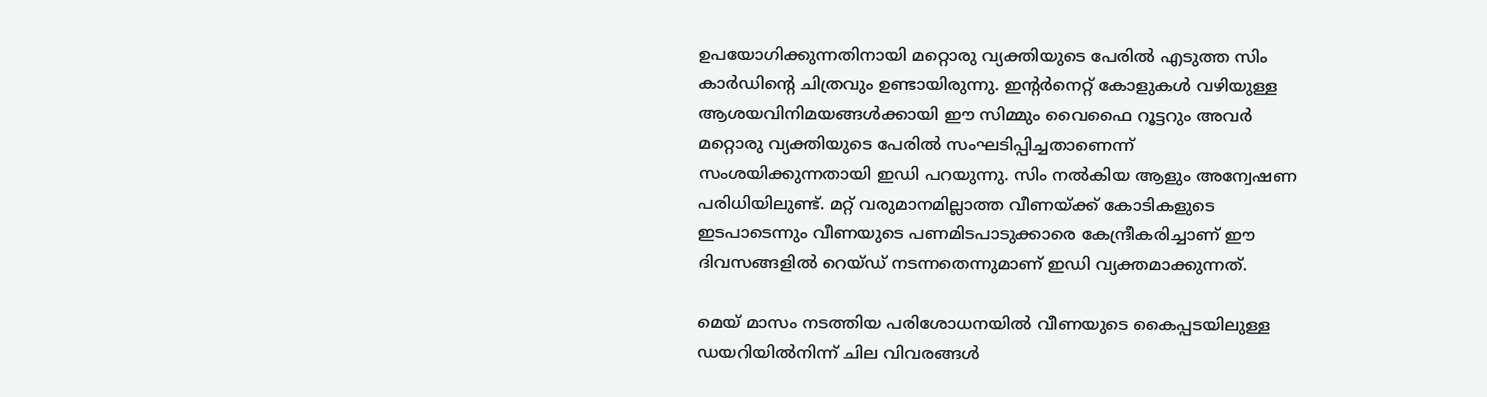ഉപയോഗിക്കുന്നതിനായി മറ്റൊരു വ്യക്തിയുടെ പേരിൽ എടുത്ത സിം കാർഡിന്റെ ചിത്രവും ഉണ്ടായിരുന്നു. ഇന്റർനെറ്റ് കോളുകൾ വഴിയുള്ള ആശയവിനിമയങ്ങൾക്കായി ഈ സിമ്മും വൈഫൈ റൂട്ടറും അവർ മറ്റൊരു വ്യക്തിയുടെ പേരിൽ സംഘടിപ്പിച്ചതാണെന്ന് സംശയിക്കുന്നതായി ഇഡി പറയുന്നു. സിം നല്‍കിയ ആളും അന്വേഷണ പരിധിയിലുണ്ട്. മറ്റ് വരുമാനമില്ലാത്ത വീണയ്ക്ക് കോടികളുടെ ഇടപാടെന്നും വീണയുടെ പണമിടപാടുക്കാരെ കേന്ദ്രീകരിച്ചാണ് ഈ ദിവസങ്ങളില്‍ റെയ്ഡ് നടന്നതെന്നുമാണ് ഇഡി വ്യക്തമാക്കുന്നത്.

മെയ് മാസം നടത്തിയ പരിശോധനയിൽ വീണയുടെ കൈപ്പടയിലുള്ള ഡയറിയിൽനിന്ന് ചില വിവരങ്ങൾ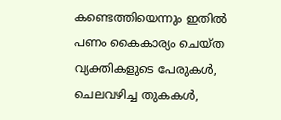കണ്ടെത്തിയെന്നും ഇതിൽ പണം കൈകാര്യം ചെയ്ത വ്യക്തികളുടെ പേരുകൾ, ചെലവഴിച്ച തുകകൾ,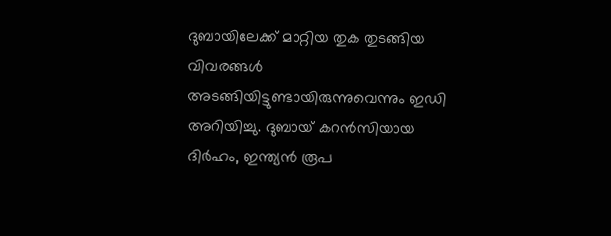ദുബായിലേക്ക് മാറ്റിയ തുക തുടങ്ങിയ വിവരങ്ങൾ അടങ്ങിയിട്ടുണ്ടായിരുന്നുവെന്നും ഇഡി അറിയിച്ചു. ദുബായ് കറൻസിയായ ദിർഹം, ഇന്ത്യൻ രൂപ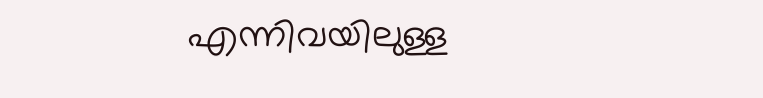എന്നിവയിലുള്ള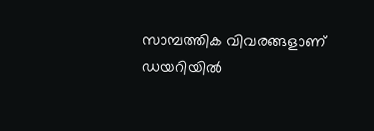സാമ്പത്തിക വിവരങ്ങളാണ് ഡയറിയിൽ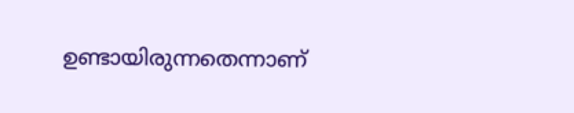ഉണ്ടായിരുന്നതെന്നാണ്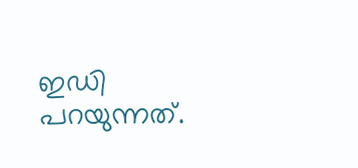ഇഡി പറയുന്നത്.